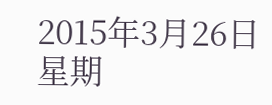2015年3月26日 星期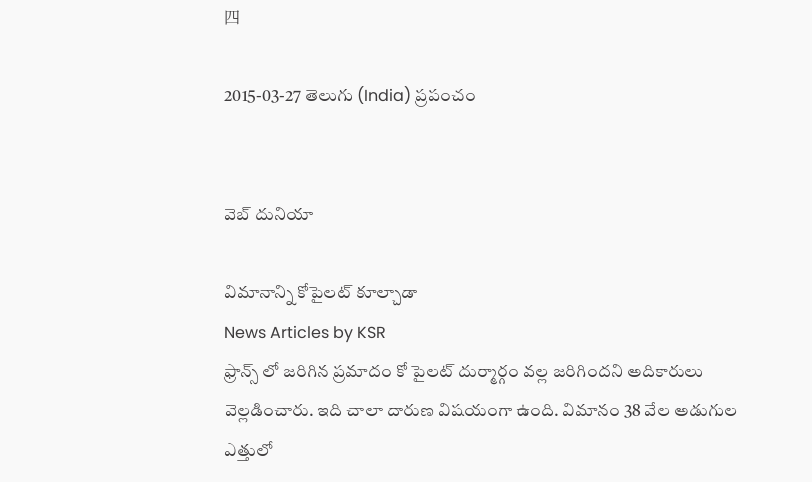四

2015-03-27 తెలుగు (India) ప్రపంచం


వెబ్ దునియా

విమానాన్ని కోపైలట్ కూల్చాడా
News Articles by KSR
ఫ్రాన్స్ లో జరిగిన ప్రమాదం కో పైలట్ దుర్మార్గం వల్ల జరిగిందని అదికారులు వెల్లడించారు. ఇది చాలా దారుణ విషయంగా ఉంది. విమానం 38 వేల అడుగుల ఎత్తులో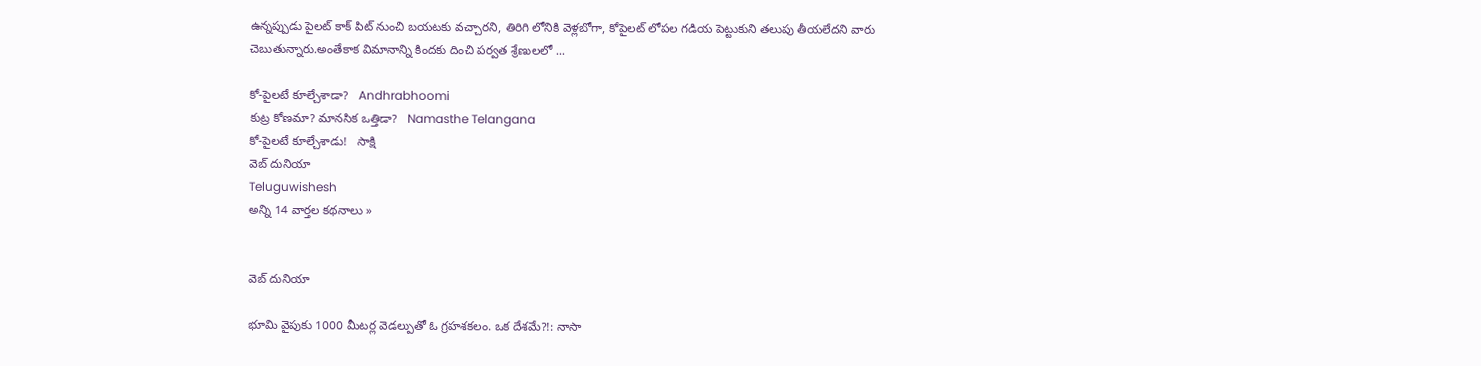ఉన్నప్పుడు పైలట్ కాక్ పిట్ నుంచి బయటకు వచ్చారని, తిరిగి లోనికి వెళ్లబోగా, కోపైలట్ లోపల గడియ పెట్టుకుని తలుపు తీయలేదని వారు చెబుతున్నారు.అంతేకాక విమానాన్ని కిందకు దించి పర్వత శ్రేణులలో ...

కో-పైలటే కూల్చేశాడా?   Andhrabhoomi
కుట్ర కోణమా? మానసిక ఒత్తిడా?   Namasthe Telangana
కో-పైలటే కూల్చేశాడు!   సాక్షి
వెబ్ దునియా
Teluguwishesh
అన్ని 14 వార్తల కథనాలు »


వెబ్ దునియా

భూమి వైపుకు 1000 మీటర్ల వెడల్పుతో ఓ గ్రహశకలం. ఒక దేశమే?!: నాసా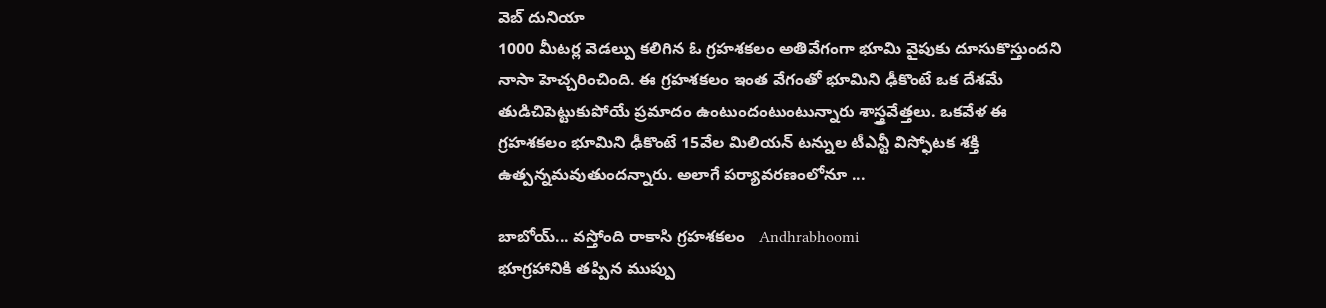వెబ్ దునియా
1000 మీటర్ల వెడల్పు కలిగిన ఓ గ్రహశకలం అతివేగంగా భూమి వైపుకు దూసుకొస్తుందని నాసా హెచ్చరించింది. ఈ గ్రహశకలం ఇంత వేగంతో భూమిని ఢీకొంటే ఒక దేశమే తుడిచిపెట్టుకుపోయే ప్రమాదం ఉంటుందంటుంటున్నారు శాస్త్రవేత్తలు. ఒకవేళ ఈ గ్రహశకలం భూమిని ఢీకొంటే 15వేల మిలియన్ టన్నుల టీఎన్టీ విస్ఫోటక శక్తి ఉత్పన్నమవుతుందన్నారు. అలాగే పర్యావరణంలోనూ ...

బాబోయ్... వస్తోంది రాకాసి గ్రహశకలం   Andhrabhoomi
భూగ్రహానికి తప్పిన ముప్పు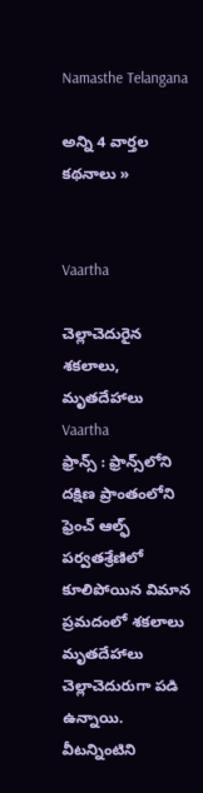Namasthe Telangana

అన్ని 4 వార్తల కథనాలు »


Vaartha

చెల్లాచెదురైన శకలాలు, మృతదేహాలు
Vaartha
ఫ్రాన్స్‌ : ఫ్రాన్స్‌లోని దక్షిణ ప్రాంతంలోని ఫ్రెంచ్‌ ఆల్ఫ్‌ పర్వతశ్రేణిలో కూలిపోయిన విమాన ప్రమదంలో శకలాలు మృతదేహాలు చెల్లాచెదురుగా పడి ఉన్నాయి. వీటన్నింటిని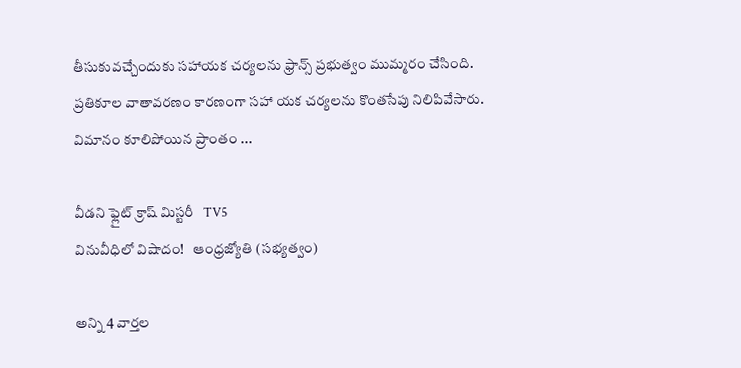తీసుకువచ్చేందుకు సహాయక చర్యలను ఫ్రాన్స్‌ ప్రభుత్వం ముమ్మరం చేసింది. ప్రతికూల వాతావరణం కారణంగా సహా యక చర్యలను కొంతసేపు నిలిపివేసారు. విమానం కూలిపోయిన ప్రాంతం ...

వీడని ఫ్లైట్ క్రాష్ మిస్టరీ   TV5
వినువీధిలో విషాదం!   ఆంధ్రజ్యోతి (సభ్యత్వం)

అన్ని 4 వార్తల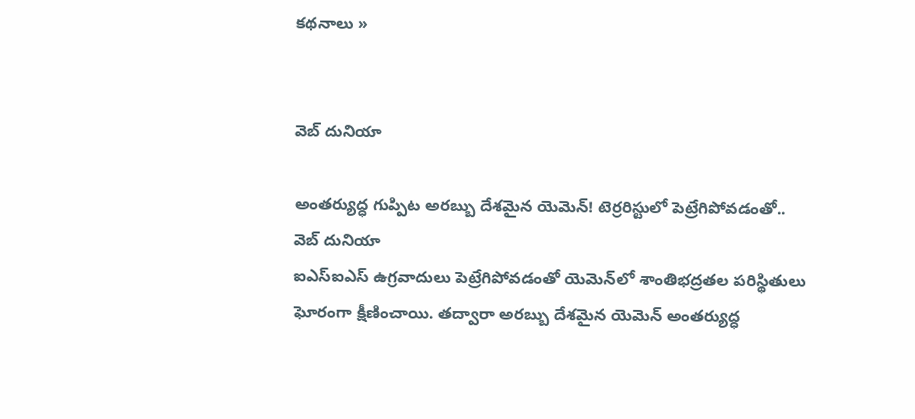కథనాలు »


వెబ్ దునియా

అంతర్యుద్ధ గుప్పిట అరబ్బు దేశమైన యెమెన్! టెర్రరిస్టులో పెట్రేగిపోవడంతో..
వెబ్ దునియా
ఐఎస్ఐఎస్ ఉగ్రవాదులు పెట్రేగిపోవడంతో యెమెన్‌లో శాంతిభద్రతల పరిస్థితులు ఘోరంగా క్షీణించాయి. తద్వారా అరబ్బు దేశమైన యెమెన్ అంతర్యుద్ధ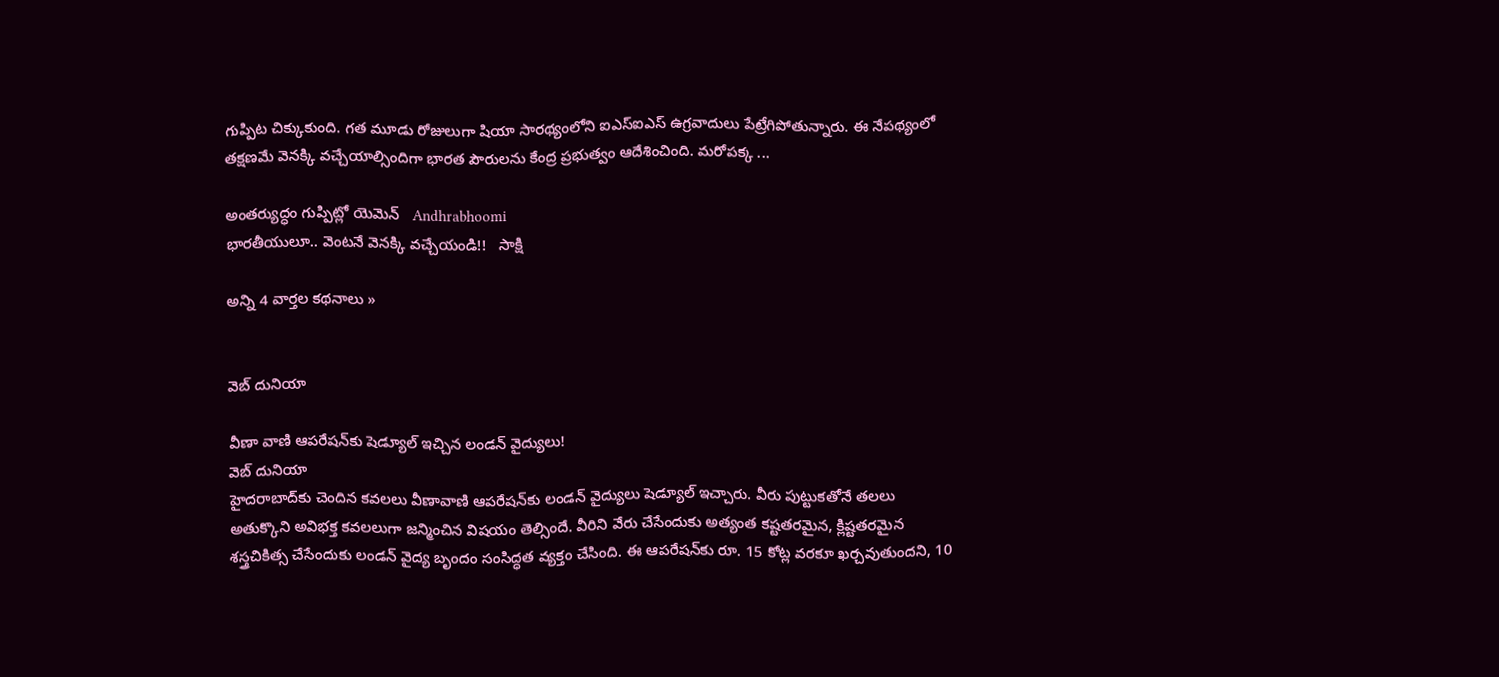గుప్పిట చిక్కుకుంది. గత మూడు రోజులుగా షియా సారథ్యంలోని ఐఎస్‌ఐఎస్ ఉగ్రవాదులు పేట్రేగిపోతున్నారు. ఈ నేపథ్యంలో తక్షణమే వెనక్కి వచ్చేయాల్సిందిగా భారత పౌరులను కేంద్ర ప్రభుత్వం ఆదేశించింది. మరోపక్క ...

అంతర్యుద్ధం గుప్పిట్లో యెమెన్   Andhrabhoomi
భారతీయులూ.. వెంటనే వెనక్కి వచ్చేయండి!!   సాక్షి

అన్ని 4 వార్తల కథనాలు »


వెబ్ దునియా

వీణా వాణి ఆపరేషన్‌కు షెడ్యూల్ ఇచ్చిన లండన్ వైద్యులు!
వెబ్ దునియా
హైదరాబాద్‌కు చెందిన కవలలు వీణావాణి ఆపరేషన్‌కు లండన్ వైద్యులు షెడ్యూల్ ఇచ్చారు. వీరు పుట్టుకతోనే తలలు అతుక్కొని అవిభక్త కవలలుగా జన్మించిన విషయం తెల్సిందే. వీరిని వేరు చేసేందుకు అత్యంత కష్టతరమైన, క్లిష్టతరమైన శస్త్రచికిత్స చేసేందుకు లండన్ వైద్య బృందం సంసిద్ధత వ్యక్తం చేసింది. ఈ ఆపరేషన్‌‌కు రూ. 15 కోట్ల వరకూ ఖర్చవుతుందని, 10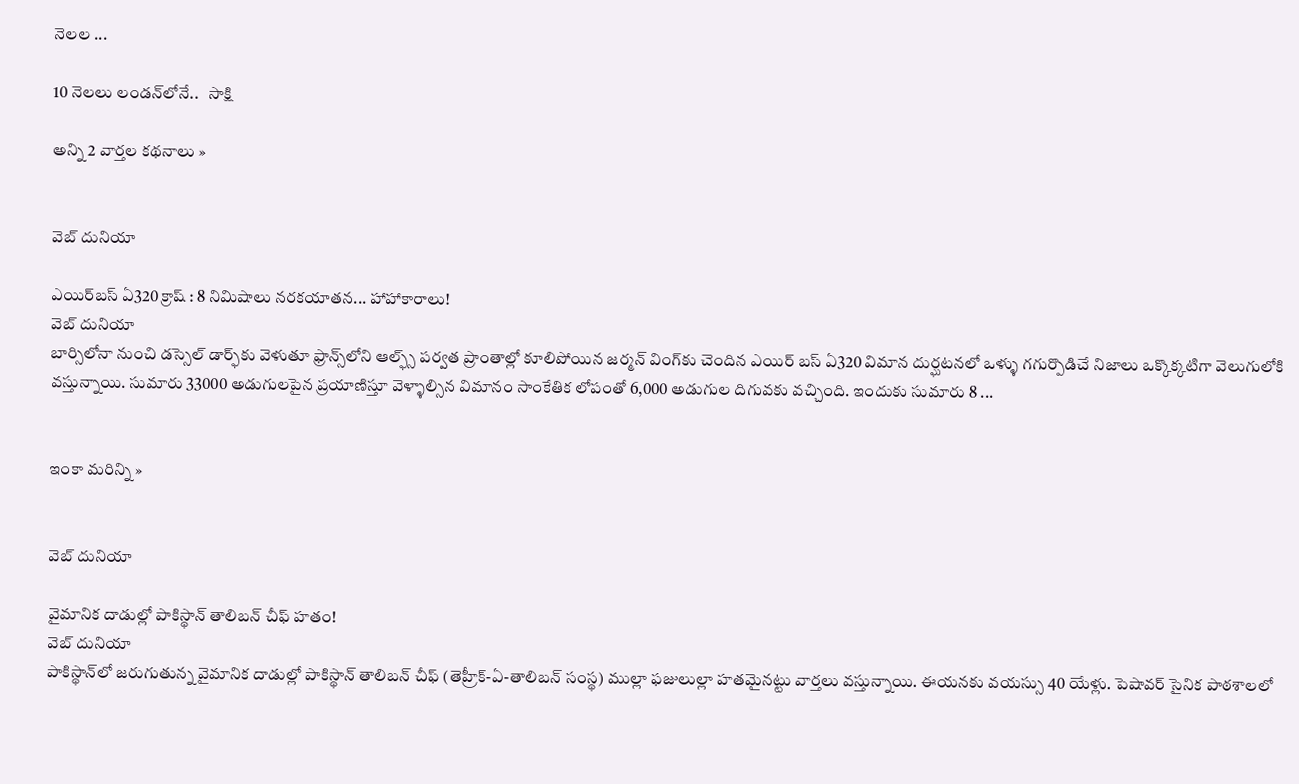నెలల ...

10 నెలలు లండన్‌లోనే..   సాక్షి

అన్ని 2 వార్తల కథనాలు »


వెబ్ దునియా

ఎయిర్‌బస్ ఏ320 క్రాష్ : 8 నిమిషాలు నరకయాతన... హాహాకారాలు!
వెబ్ దునియా
బార్సిలోనా నుంచి డస్సెల్ డార్ఫ్‌కు వెళుతూ ఫ్రాన్స్‌లోని ఆల్ఫ్స్ పర్వత ప్రాంతాల్లో కూలిపోయిన జర్మన్ వింగ్‌కు చెందిన ఎయిర్ బస్ ఏ320 విమాన దుర్ఘటనలో ఒళ్ళు గగుర్పొడిచే నిజాలు ఒక్కొక్కటిగా వెలుగులోకి వస్తున్నాయి. సుమారు 33000 అడుగులపైన ప్రయాణిస్తూ వెళ్ళాల్సిన విమానం సాంకేతిక లోపంతో 6,000 అడుగుల దిగువకు వచ్చింది. ఇందుకు సుమారు 8 ...


ఇంకా మరిన్ని »


వెబ్ దునియా

వైమానిక దాడుల్లో పాకిస్థాన్ తాలిబన్ చీఫ్ హతం!
వెబ్ దునియా
పాకిస్థాన్‌లో జరుగుతున్న వైమానిక దాడుల్లో పాకిస్థాన్ తాలిబన్ చీఫ్ (తెహ్రీక్-ఏ-తాలిబన్ సంస్థ) ముల్లా ఫజులుల్లా హతమైనట్టు వార్తలు వస్తున్నాయి. ఈయనకు వయస్సు 40 యేళ్లు. పెషావర్ సైనిక పాఠశాలలో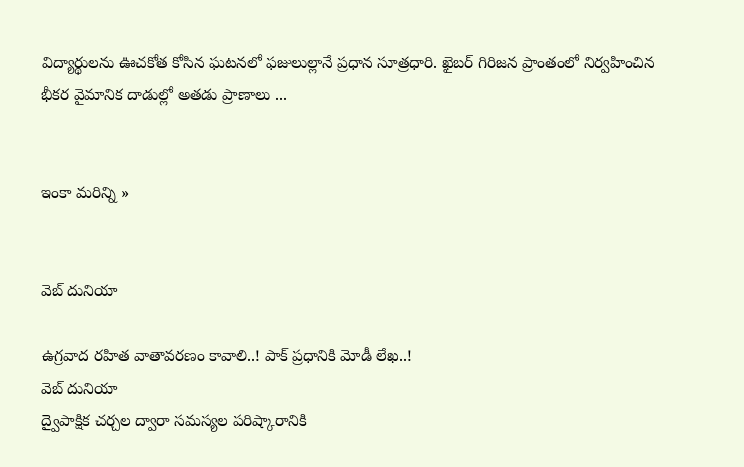విద్యార్థులను ఊచకోత కోసిన ఘటనలో ఫజులుల్లానే ప్రధాన సూత్రధారి. ఖైబర్ గిరిజన ప్రాంతంలో నిర్వహించిన భీకర వైమానిక దాడుల్లో అతడు ప్రాణాలు ...


ఇంకా మరిన్ని »


వెబ్ దునియా

ఉగ్రవాద రహిత వాతావరణం కావాలి..! పాక్ ప్రధానికి మోడీ లేఖ..!
వెబ్ దునియా
ద్వైపాక్షిక చర్చల ద్వారా సమస్యల పరిష్కారానికి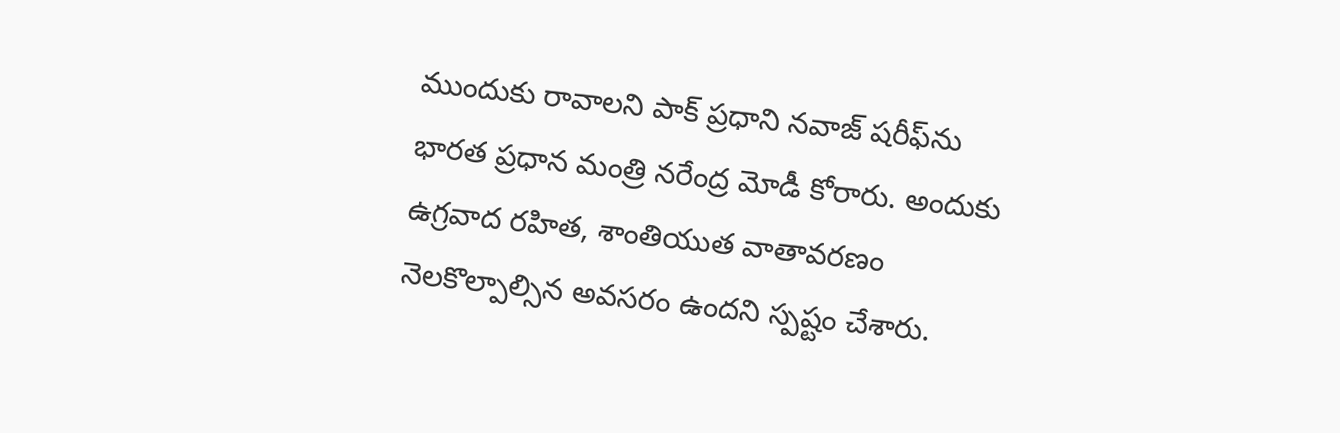ముందుకు రావాలని పాక్ ప్రధాని నవాజ్ షరీఫ్‌ను భారత ప్రధాన మంత్రి నరేంద్ర మోడీ కోరారు. అందుకు ఉగ్రవాద రహిత, శాంతియుత వాతావరణం నెలకొల్పాల్సిన అవసరం ఉందని స్పష్టం చేశారు.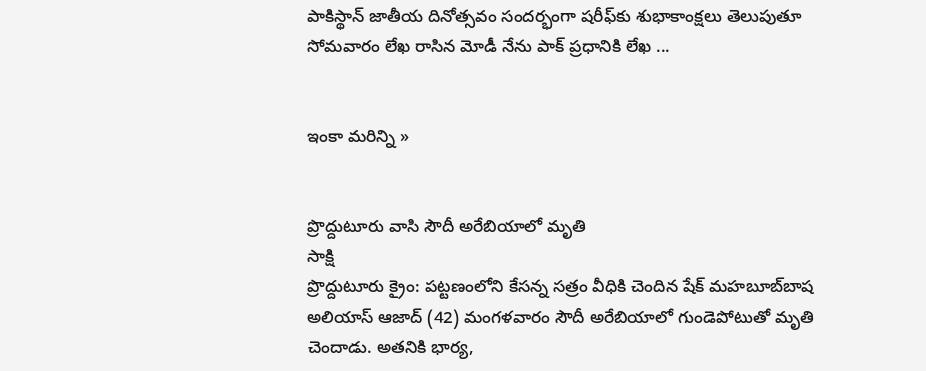పాకిస్థాన్ జాతీయ దినోత్సవం సందర్భంగా షరీఫ్‌కు శుభాకాంక్షలు తెలుపుతూ సోమవారం లేఖ రాసిన మోడీ నేను పాక్ ప్రధానికి లేఖ ...


ఇంకా మరిన్ని »


ప్రొద్దుటూరు వాసి సౌదీ అరేబియాలో మృతి
సాక్షి
ప్రొద్దుటూరు క్రైం: పట్టణంలోని కేసన్న సత్రం వీధికి చెందిన షేక్ మహబూబ్‌బాష అలియాస్ ఆజాద్ (42) మంగళవారం సౌదీ అరేబియాలో గుండెపోటుతో మృతి చెందాడు. అతనికి భార్య,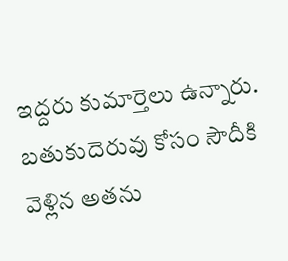ఇద్దరు కుమార్తెలు ఉన్నారు. బతుకుదెరువు కోసం సౌదీకి వెళ్లిన అతను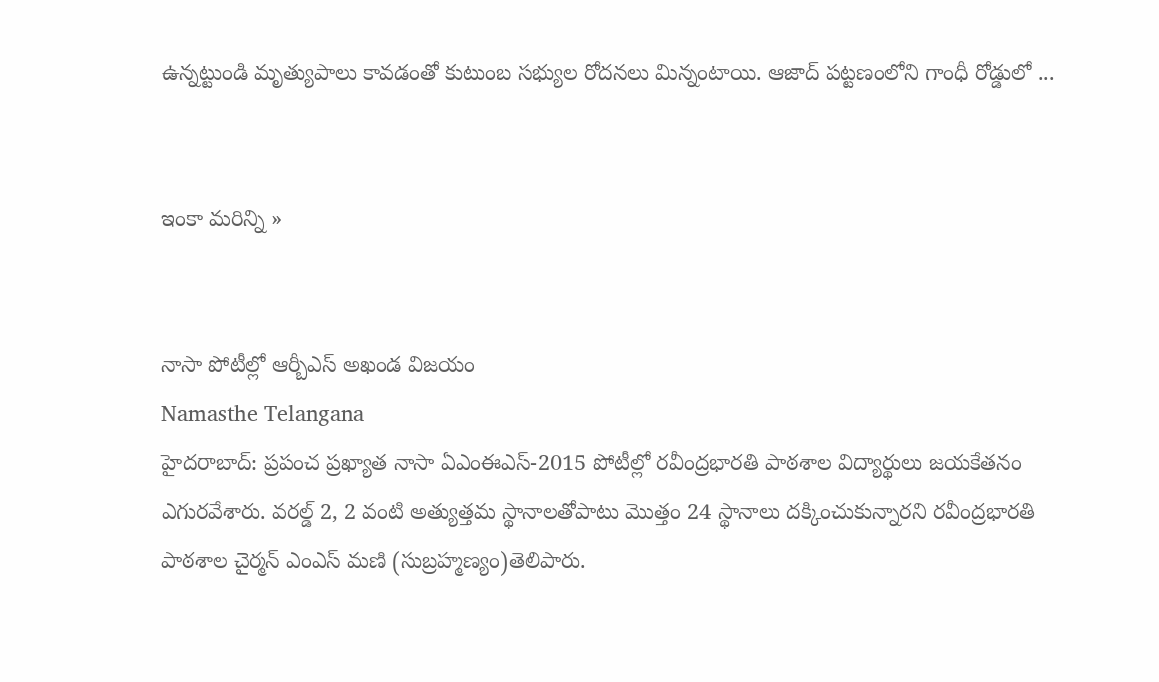ఉన్నట్టుండి మృత్యుపాలు కావడంతో కుటుంబ సభ్యుల రోదనలు మిన్నంటాయి. ఆజాద్ పట్టణంలోని గాంధీ రోడ్డులో ...


ఇంకా మరిన్ని »


నాసా పోటీల్లో ఆర్బీఎస్ అఖండ విజయం
Namasthe Telangana
హైదరాబాద్: ప్రపంచ ప్రఖ్యాత నాసా ఏఎంఈఎస్-2015 పోటీల్లో రవీంద్రభారతి పాఠశాల విద్యార్థులు జయకేతనం ఎగురవేశారు. వరల్డ్ 2, 2 వంటి అత్యుత్తమ స్థానాలతోపాటు మొత్తం 24 స్థానాలు దక్కించుకున్నారని రవీంద్రభారతి పాఠశాల చైర్మన్ ఎంఎస్ మణి (సుబ్రహ్మణ్యం)తెలిపారు.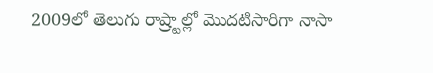2009లో తెలుగు రాష్ర్టాల్లో మొదటిసారిగా నాసా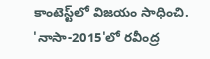కాంటెస్ట్‌లో విజయం సాధించి.
'నాసా-2015'లో రవీంద్ర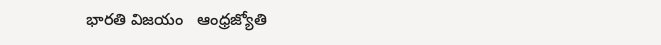భారతి విజయం   ఆంధ్రజ్యోతి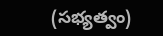(సభ్యత్వం)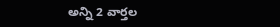అన్ని 2 వార్తల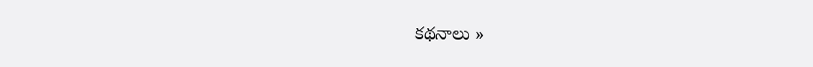కథనాలు »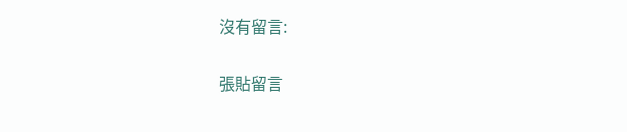沒有留言:

張貼留言